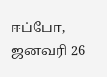ஈப்போ, ஜனவரி 26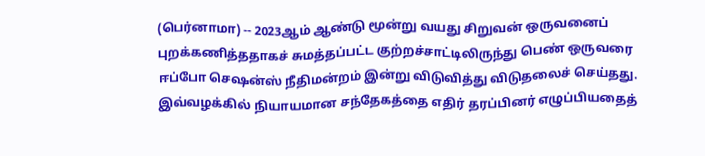(பெர்னாமா) -- 2023ஆம் ஆண்டு மூன்று வயது சிறுவன் ஒருவனைப் புறக்கணித்ததாகச் சுமத்தப்பட்ட குற்றச்சாட்டிலிருந்து பெண் ஒருவரை ஈப்போ செஷன்ஸ் நீதிமன்றம் இன்று விடுவித்து விடுதலைச் செய்தது.
இவ்வழக்கில் நியாயமான சந்தேகத்தை எதிர் தரப்பினர் எழுப்பியதைத்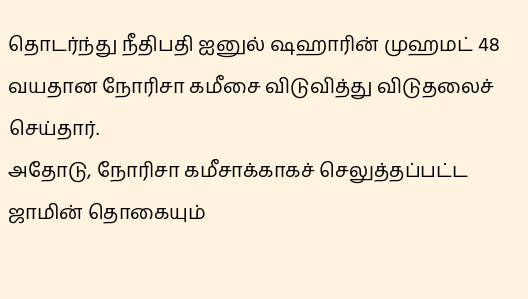தொடர்ந்து நீதிபதி ஐனுல் ஷஹாரின் முஹமட் 48 வயதான நோரிசா கமீசை விடுவித்து விடுதலைச் செய்தார்.
அதோடு, நோரிசா கமீசாக்காகச் செலுத்தப்பட்ட ஜாமின் தொகையும்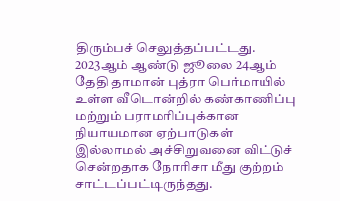திரும்பச் செலுத்தப்பட்டது.
2023ஆம் ஆண்டு ஜூலை 24ஆம் தேதி தாமான் புத்ரா பெர்மாயில் உள்ள வீடொன்றில் கண்காணிப்பு மற்றும் பராமரிப்புக்கான நியாயமான ஏற்பாடுகள் இல்லாமல் அச்சிறுவனை விட்டுச் சென்றதாக நோரிசா மீது குற்றம் சாட்டப்பட்டிருந்தது.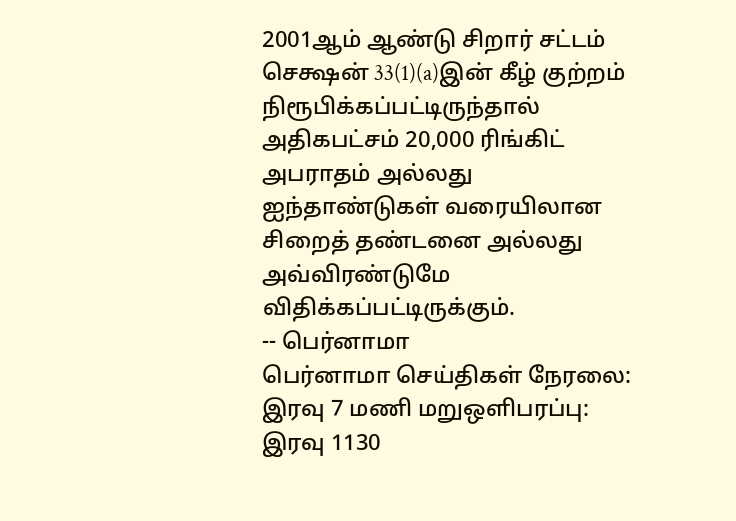2001ஆம் ஆண்டு சிறார் சட்டம் செக்ஷன் 33(1)(a)இன் கீழ் குற்றம் நிரூபிக்கப்பட்டிருந்தால் அதிகபட்சம் 20,000 ரிங்கிட் அபராதம் அல்லது ஐந்தாண்டுகள் வரையிலான சிறைத் தண்டனை அல்லது அவ்விரண்டுமே விதிக்கப்பட்டிருக்கும்.
-- பெர்னாமா
பெர்னாமா செய்திகள் நேரலை: இரவு 7 மணி மறுஒளிபரப்பு: இரவு 1130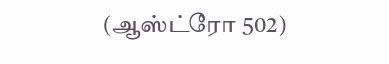(ஆஸ்ட்ரோ 502)